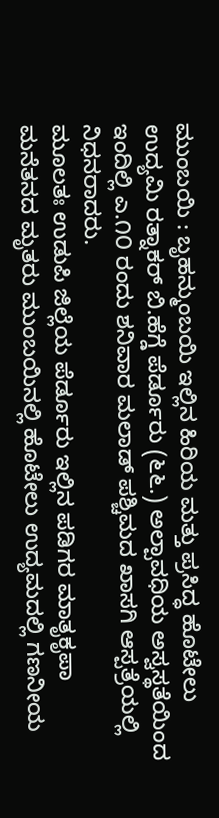ಮುಂಬಯಿ : ಬೃಹನ್ಮುಂಬಯಿ ಇಲ್ಲಿನ ಹಿರಿಯ ಮತ್ತು ಪ್ರಸಿದ್ಧ ಹೊಟೇಲು ಉದ್ಯಮಿ ರತ್ನಾಕರ್ ಬಿ.ಹೆಗ್ಡೆ ಪೆರ್ಡೂರು (೬೬.) ಅಲ್ಪಾವಧಿಯ ಅಸ್ವಸ್ಥತೆಯಿಂದ ಇಂದಿಲ್ಲಿ ಎ.೧೦ ರಂದು ಶನಿವಾರ ಮಲಾಡ್ ಪಶ್ಚಿಮದ ಖಾಸಗಿ ಆಸ್ಪತ್ರೆಯಲ್ಲಿ ನಿಧನರಾದರು.
ಮೂಲತಃ ಉಡುಪಿ ಜಿಲ್ಲೆಯ ಪೆರ್ಡೂರು ಇಲ್ಲಿನ ಪಡಿಗರ ಮಾತೃಕೃಪಾ ಮನೆತನದ ಮೃತರು ಮುಂಬಯಿನಲ್ಲಿ ಹೊಟೇಲು ಉದ್ಯಮದಲ್ಲಿ ಗಣನೀಯ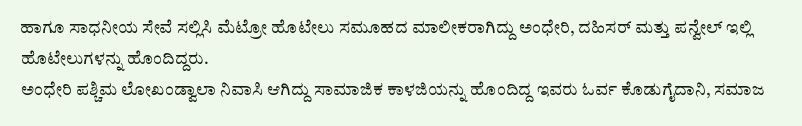ಹಾಗೂ ಸಾಧನೀಯ ಸೇವೆ ಸಲ್ಲಿಸಿ ಮೆಟ್ರೋ ಹೊಟೇಲು ಸಮೂಹದ ಮಾಲೀಕರಾಗಿದ್ದು ಅಂಧೇರಿ, ದಹಿಸರ್ ಮತ್ತು ಪನ್ವೇಲ್ ಇಲ್ಲಿ ಹೊಟೇಲುಗಳನ್ನು ಹೊಂದಿದ್ದರು.
ಅಂಧೇರಿ ಪಶ್ಚಿಮ ಲೋಖಂಡ್ವಾಲಾ ನಿವಾಸಿ ಆಗಿದ್ದು ಸಾಮಾಜಿಕ ಕಾಳಜಿಯನ್ನು ಹೊಂದಿದ್ದ ಇವರು ಓರ್ವ ಕೊಡುಗೈದಾನಿ, ಸಮಾಜ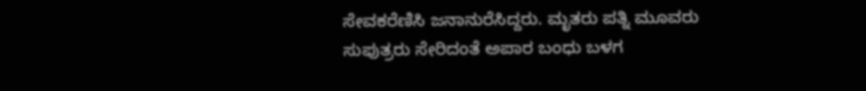ಸೇವಕರೆಣಿಸಿ ಜನಾನುರೆಸಿದ್ದರು. ಮೃತರು ಪತ್ನಿ ಮೂವರು ಸುಪುತ್ರರು ಸೇರಿದಂತೆ ಅಪಾರ ಬಂಧು ಬಳಗ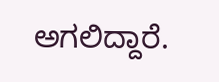ಅಗಲಿದ್ದಾರೆ.